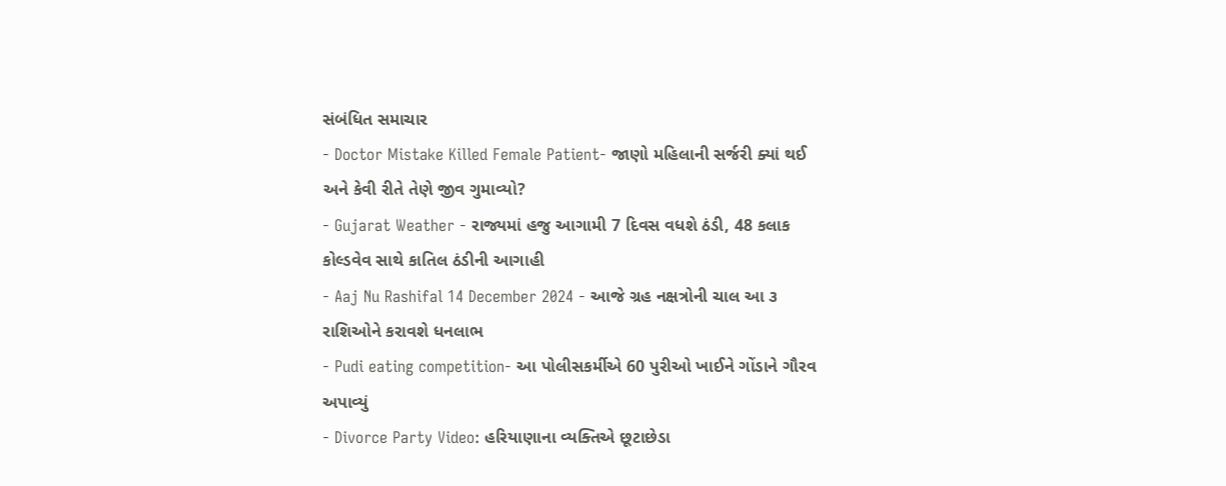સંબંધિત સમાચાર
- Doctor Mistake Killed Female Patient- જાણો મહિલાની સર્જરી ક્યાં થઈ અને કેવી રીતે તેણે જીવ ગુમાવ્યો?
- Gujarat Weather - રાજ્યમાં હજુ આગામી 7 દિવસ વધશે ઠંડી, 48 કલાક કોલ્ડવેવ સાથે કાતિલ ઠંડીની આગાહી
- Aaj Nu Rashifal 14 December 2024 - આજે ગ્રહ નક્ષત્રોની ચાલ આ ૩ રાશિઓને કરાવશે ધનલાભ
- Pudi eating competition- આ પોલીસકર્મીએ 60 પુરીઓ ખાઈને ગોંડાને ગૌરવ અપાવ્યું
- Divorce Party Video: હરિયાણાના વ્યક્તિએ છૂટાછેડા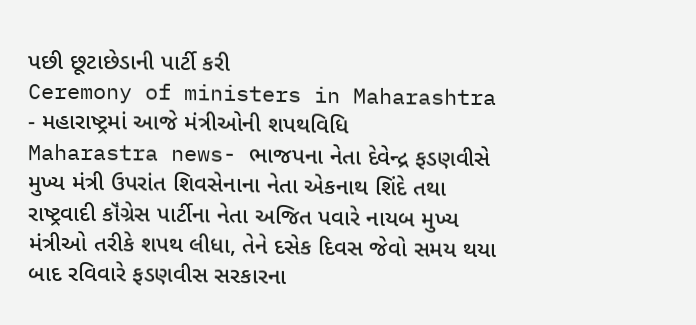પછી છૂટાછેડાની પાર્ટી કરી
Ceremony of ministers in Maharashtra - મહારાષ્ટ્રમાં આજે મંત્રીઓની શપથવિધિ
Maharastra news- ભાજપના નેતા દેવેન્દ્ર ફડણવીસે મુખ્ય મંત્રી ઉપરાંત શિવસેનાના નેતા એકનાથ શિંદે તથા રાષ્ટ્રવાદી કૉંગ્રેસ પાર્ટીના નેતા અજિત પવારે નાયબ મુખ્ય મંત્રીઓ તરીકે શપથ લીધા, તેને દસેક દિવસ જેવો સમય થયા બાદ રવિવારે ફડણવીસ સરકારના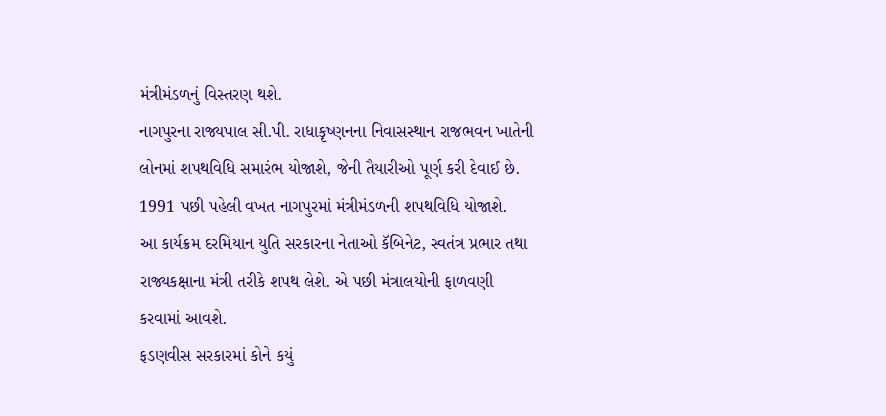મંત્રીમંડળનું વિસ્તરણ થશે.
નાગપુરના રાજ્યપાલ સી.પી. રાધાકૃષ્ણનના નિવાસસ્થાન રાજભવન ખાતેની લોનમાં શપથવિધિ સમારંભ યોજાશે, જેની તૈયારીઓ પૂર્ણ કરી દેવાઈ છે. 1991 પછી પહેલી વખત નાગપુરમાં મંત્રીમંડળની શપથવિધિ યોજાશે.
આ કાર્યક્રમ દરમિયાન યુતિ સરકારના નેતાઓ કૅબિનેટ, સ્વતંત્ર પ્રભાર તથા રાજ્યકક્ષાના મંત્રી તરીકે શપથ લેશે. એ પછી મંત્રાલયોની ફાળવણી કરવામાં આવશે.
ફડણવીસ સરકારમાં કોને કયું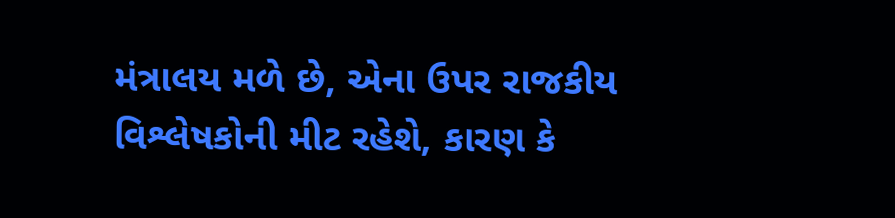મંત્રાલય મળે છે, એના ઉપર રાજકીય વિશ્લેષકોની મીટ રહેશે, કારણ કે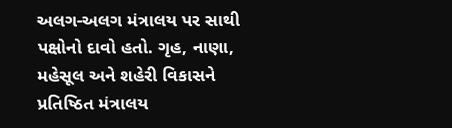અલગ-અલગ મંત્રાલય પર સાથી પક્ષોનો દાવો હતો. ગૃહ, નાણા, મહેસૂલ અને શહેરી વિકાસને પ્રતિષ્ઠિત મંત્રાલય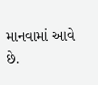માનવામાં આવે છે.